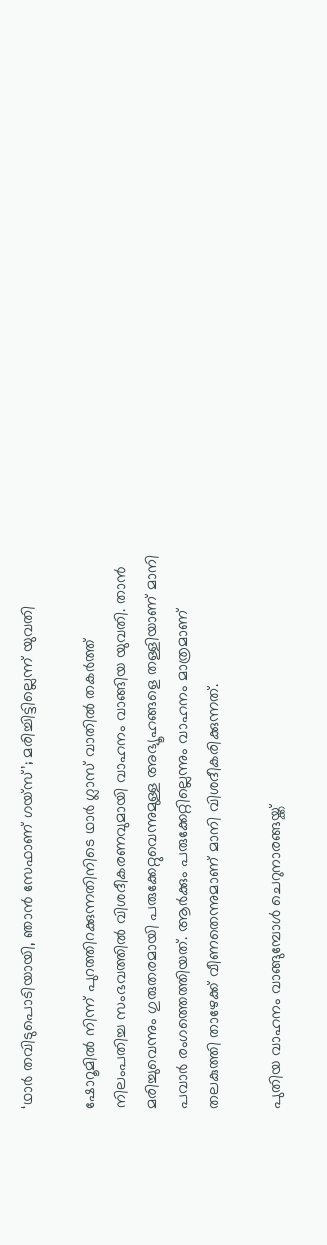‘ഥാര്‍ തവിടുപൊടിയായി, ഞാന്‍ സേഫാണ് ഗയ്സ്’; മരിച്ചിട്ടില്ലെന്ന് യുവതി

ഷോറൂമില്‍ നിന്ന് പുറത്തിറക്കുന്നതിനിടെ ഥാര്‍ ഗ്ലാസ് വാതില്‍ തകര്‍ത്ത് നിലംപതിച്ച സംഭവത്തില്‍ വിശദീകരണവുമായി വാഹനം വാങ്ങിയ യുവതി. താന്‍ മരിച്ചുവെന്നും ഗുരുതരമായി പരുക്കേറ്റുവെന്നുമുള്ള അഭ്യൂഹങ്ങളെ തള്ളിയാണ് മാനി പവാര്‍ രംഗത്തെത്തിയത്. ആര്‍ക്കും പരുക്കേറ്റില്ലെന്നും വാഹനം മാത്രമാണ് തലകുത്തി താഴേക്ക് വീണതെന്നുമാണ് മാനി വിശദീകരിക്കുന്നത്.

പുതിയ വാഹനം വാങ്ങുമ്പോള്‍ ചെറുനാരങ്ങയ്ക്ക്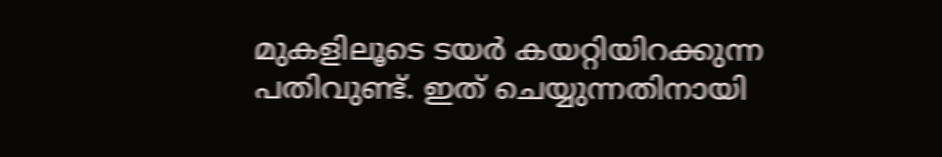മുകളിലൂടെ ടയര്‍ കയറ്റിയിറക്കുന്ന പതിവുണ്ട്. ഇത് ചെയ്യുന്നതിനായി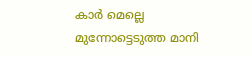കാര്‍ മെല്ലെ മുന്നോട്ടെടുത്ത മാനി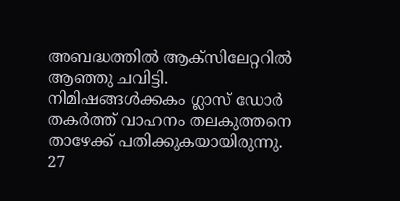അബദ്ധത്തില്‍ ആക്സിലേറ്ററില്‍ ആഞ്ഞു ചവിട്ടി. നിമിഷങ്ങള്‍ക്കകം ഗ്ലാസ് ഡോര്‍ തകര്‍ത്ത് വാഹനം തലകുത്തനെ താഴേക്ക് പതിക്കുകയായിരുന്നു. 27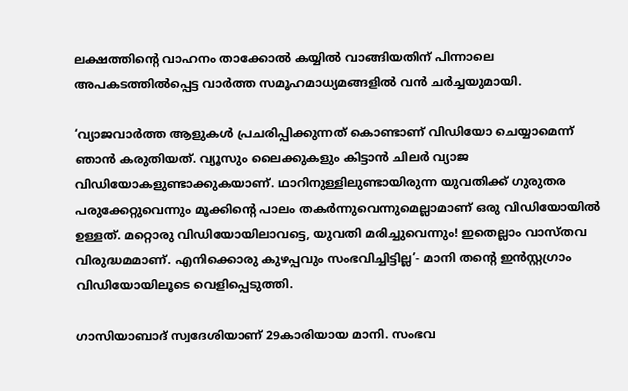ലക്ഷത്തിന്‍റെ വാഹനം താക്കോല്‍ കയ്യില്‍ വാങ്ങിയതിന് പിന്നാലെ അപകടത്തില്‍പ്പെട്ട വാര്‍ത്ത സമൂഹമാധ്യമങ്ങളില്‍ വന്‍ ചര്‍ച്ചയുമായി.

‘വ്യാജവാര്‍ത്ത ആളുകള്‍ പ്രചരിപ്പിക്കുന്നത് കൊണ്ടാണ് വിഡിയോ ചെയ്യാമെന്ന് ഞാന്‍ കരുതിയത്. വ്യൂസും ലൈക്കുകളും കിട്ടാന്‍ ചിലര്‍ വ്യാജ വിഡിയോകളുണ്ടാക്കുകയാണ്. ഥാറിനുള്ളിലുണ്ടായിരുന്ന യുവതിക്ക് ഗുരുതര പരുക്കേറ്റുവെന്നും മൂക്കിന്‍റെ പാലം തകര്‍ന്നുവെന്നുമെല്ലാമാണ് ഒരു വിഡിയോയില്‍ ഉള്ളത്. മറ്റൊരു വിഡിയോയിലാവട്ടെ, യുവതി മരിച്ചുവെന്നും! ഇതെല്ലാം വാസ്തവ വിരുദ്ധമമാണ്. എനിക്കൊരു കുഴപ്പവും സംഭവിച്ചിട്ടില്ല’- മാനി തന്‍റെ ഇന്‍സ്റ്റഗ്രാം വിഡിയോയിലൂടെ വെളിപ്പെടുത്തി.

ഗാസിയാബാദ് സ്വദേശിയാണ് 29കാരിയായ മാനി. സംഭവ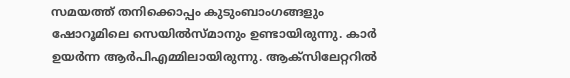സമയത്ത് തനിക്കൊപ്പം കുടുംബാംഗങ്ങളും ഷോറൂമിലെ സെയില്‍സ്മാനും ഉണ്ടായിരുന്നു. കാര്‍ ഉയര്‍ന്ന ആര്‍പിഎമ്മിലായിരുന്നു. ആക്സിലേറ്ററില്‍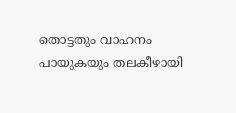തൊട്ടതും വാഹനം പായുകയും തലകീഴായി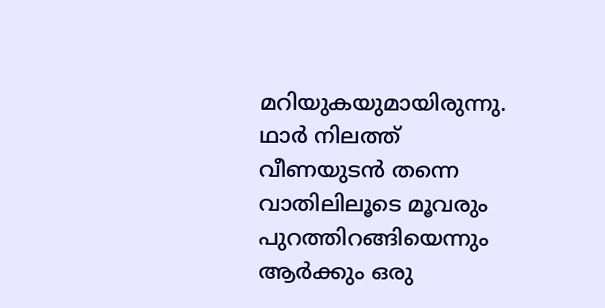മറിയുകയുമായിരുന്നു. ഥാര്‍ നിലത്ത് വീണയുടന്‍ തന്നെ വാതിലിലൂടെ മൂവരും പുറത്തിറങ്ങിയെന്നും ആര്‍ക്കും ഒരു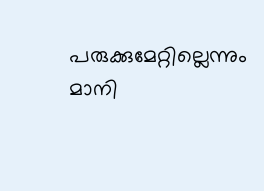പരുക്കുമേറ്റില്ലെന്നും മാനി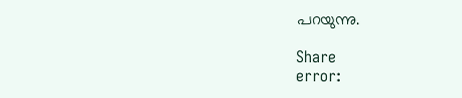പറയുന്നു.

Share
error: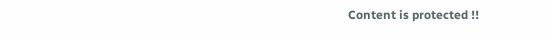Content is protected !!